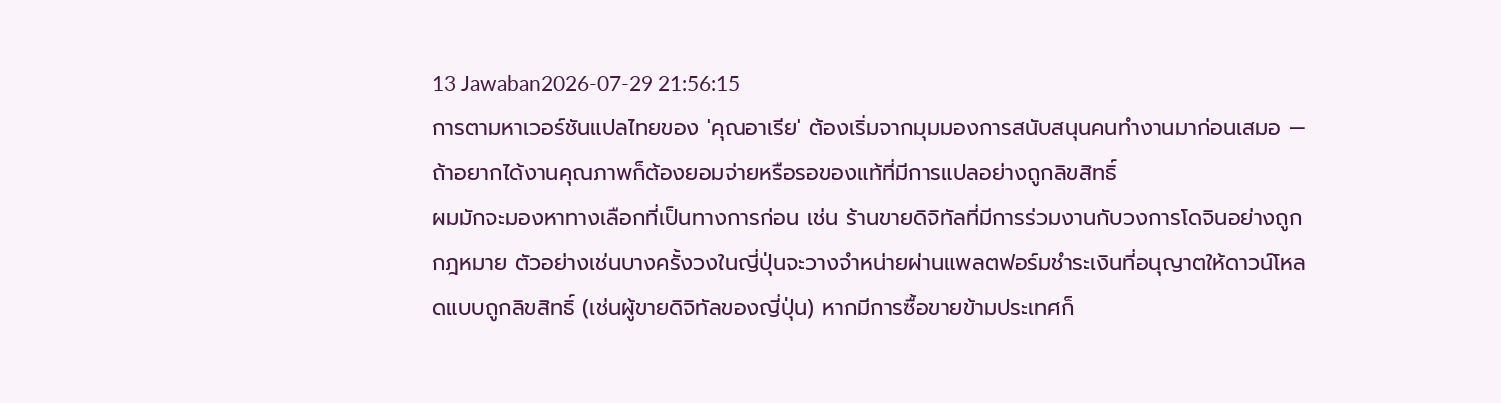13 Jawaban2026-07-29 21:56:15
การตามหาเวอร์ชันแปลไทยของ 'คุณอาเรีย' ต้องเริ่มจากมุมมองการสนับสนุนคนทำงานมาก่อนเสมอ — ถ้าอยากได้งานคุณภาพก็ต้องยอมจ่ายหรือรอของแท้ที่มีการแปลอย่างถูกลิขสิทธิ์
ผมมักจะมองหาทางเลือกที่เป็นทางการก่อน เช่น ร้านขายดิจิทัลที่มีการร่วมงานกับวงการโดจินอย่างถูกกฎหมาย ตัวอย่างเช่นบางครั้งวงในญี่ปุ่นจะวางจำหน่ายผ่านแพลตฟอร์มชำระเงินที่อนุญาตให้ดาวน์โหลดแบบถูกลิขสิทธิ์ (เช่นผู้ขายดิจิทัลของญี่ปุ่น) หากมีการซื้อขายข้ามประเทศก็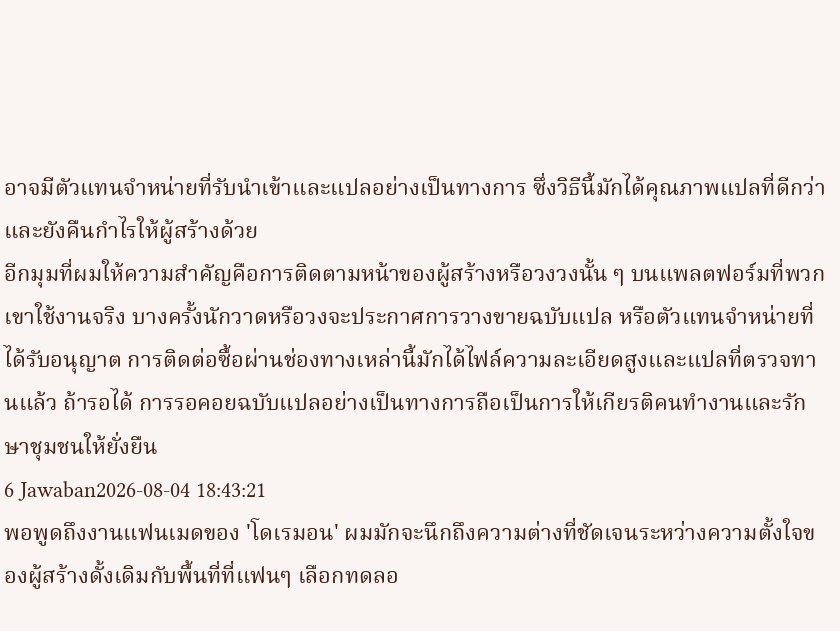อาจมีตัวแทนจำหน่ายที่รับนำเข้าและแปลอย่างเป็นทางการ ซึ่งวิธีนี้มักได้คุณภาพแปลที่ดีกว่าและยังคืนกำไรให้ผู้สร้างด้วย
อีกมุมที่ผมให้ความสำคัญคือการติดตามหน้าของผู้สร้างหรือวงวงนั้น ๆ บนแพลตฟอร์มที่พวกเขาใช้งานจริง บางครั้งนักวาดหรือวงจะประกาศการวางขายฉบับแปล หรือตัวแทนจำหน่ายที่ได้รับอนุญาต การติดต่อซื้อผ่านช่องทางเหล่านี้มักได้ไฟล์ความละเอียดสูงและแปลที่ตรวจทานแล้ว ถ้ารอได้ การรอคอยฉบับแปลอย่างเป็นทางการถือเป็นการให้เกียรติคนทำงานและรักษาชุมชนให้ยั่งยืน
6 Jawaban2026-08-04 18:43:21
พอพูดถึงงานแฟนเมดของ 'โดเรมอน' ผมมักจะนึกถึงความต่างที่ชัดเจนระหว่างความตั้งใจของผู้สร้างดั้งเดิมกับพื้นที่ที่แฟนๆ เลือกทดลอ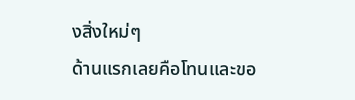งสิ่งใหม่ๆ
ด้านแรกเลยคือโทนและขอ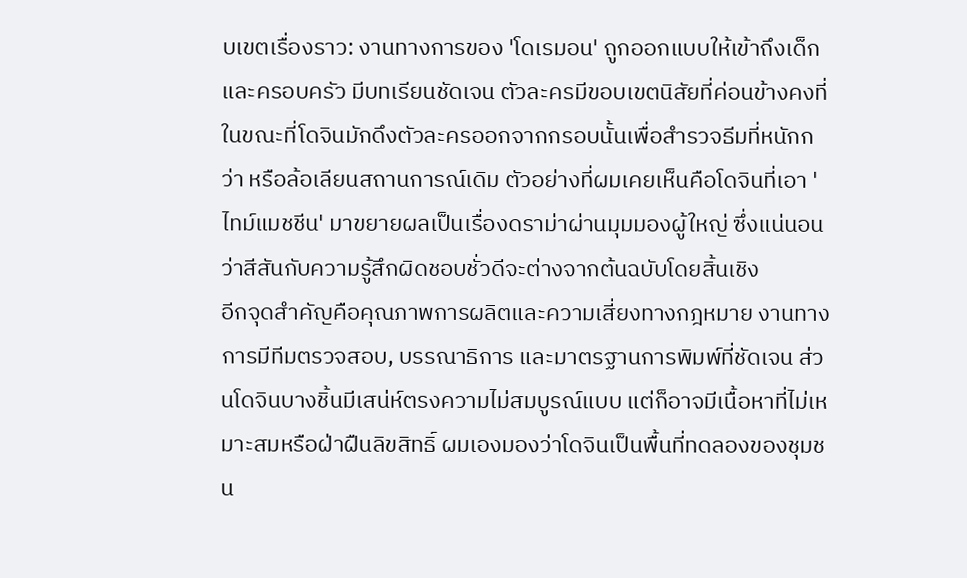บเขตเรื่องราว: งานทางการของ 'โดเรมอน' ถูกออกแบบให้เข้าถึงเด็กและครอบครัว มีบทเรียนชัดเจน ตัวละครมีขอบเขตนิสัยที่ค่อนข้างคงที่ ในขณะที่โดจินมักดึงตัวละครออกจากกรอบนั้นเพื่อสำรวจธีมที่หนักกว่า หรือล้อเลียนสถานการณ์เดิม ตัวอย่างที่ผมเคยเห็นคือโดจินที่เอา 'ไทม์แมชชีน' มาขยายผลเป็นเรื่องดราม่าผ่านมุมมองผู้ใหญ่ ซึ่งแน่นอนว่าสีสันกับความรู้สึกผิดชอบชั่วดีจะต่างจากต้นฉบับโดยสิ้นเชิง
อีกจุดสำคัญคือคุณภาพการผลิตและความเสี่ยงทางกฎหมาย งานทางการมีทีมตรวจสอบ, บรรณาธิการ และมาตรฐานการพิมพ์ที่ชัดเจน ส่วนโดจินบางชิ้นมีเสน่ห์ตรงความไม่สมบูรณ์แบบ แต่ก็อาจมีเนื้อหาที่ไม่เหมาะสมหรือฝ่าฝืนลิขสิทธิ์ ผมเองมองว่าโดจินเป็นพื้นที่ทดลองของชุมชน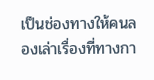เป็นช่องทางให้คนลองเล่าเรื่องที่ทางกา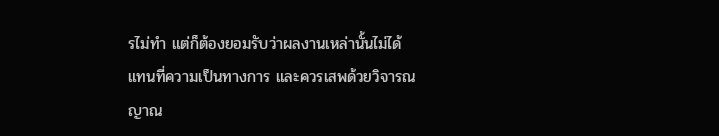รไม่ทำ แต่ก็ต้องยอมรับว่าผลงานเหล่านั้นไม่ได้แทนที่ความเป็นทางการ และควรเสพด้วยวิจารณญาณ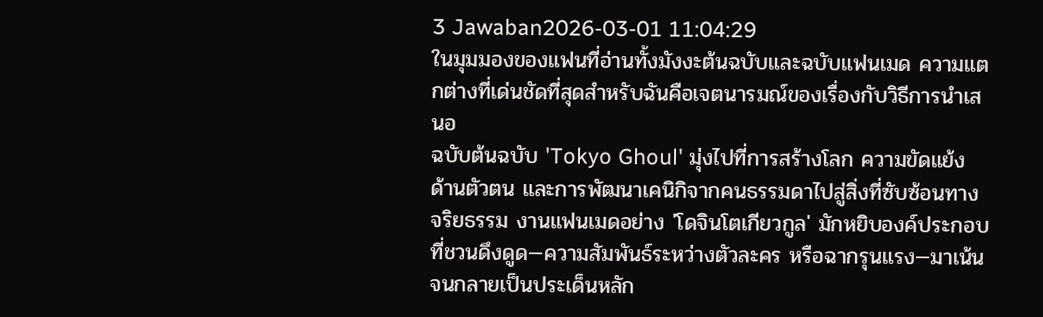3 Jawaban2026-03-01 11:04:29
ในมุมมองของแฟนที่อ่านทั้งมังงะต้นฉบับและฉบับแฟนเมด ความแตกต่างที่เด่นชัดที่สุดสำหรับฉันคือเจตนารมณ์ของเรื่องกับวิธีการนำเสนอ
ฉบับต้นฉบับ 'Tokyo Ghoul' มุ่งไปที่การสร้างโลก ความขัดแย้งด้านตัวตน และการพัฒนาเคนิกิจากคนธรรมดาไปสู่สิ่งที่ซับซ้อนทางจริยธรรม งานแฟนเมดอย่าง 'โดจินโตเกียวกูล' มักหยิบองค์ประกอบที่ชวนดึงดูด—ความสัมพันธ์ระหว่างตัวละคร หรือฉากรุนแรง—มาเน้นจนกลายเป็นประเด็นหลัก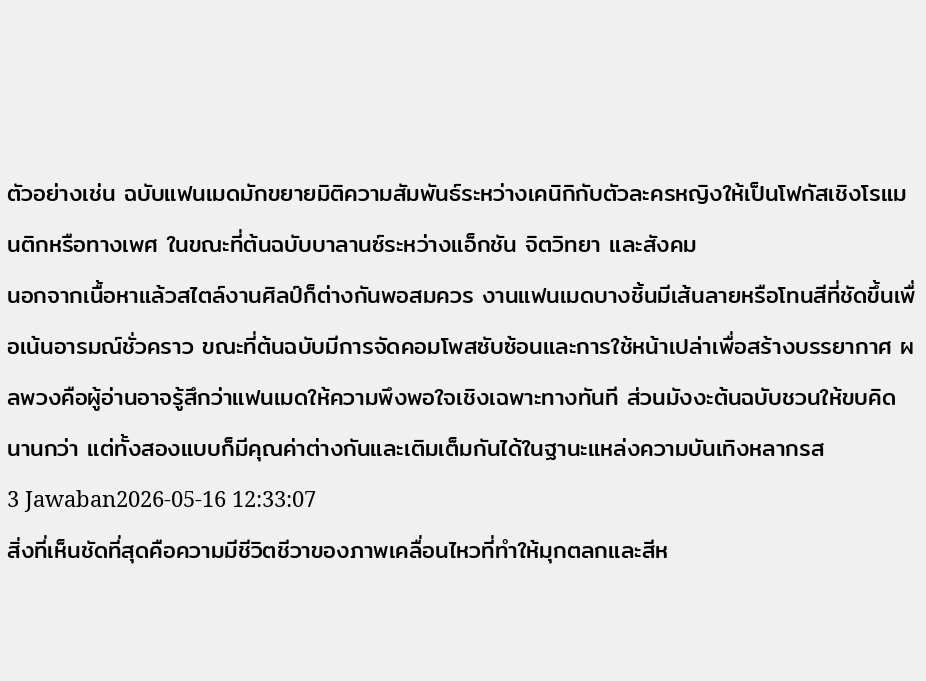ตัวอย่างเช่น ฉบับแฟนเมดมักขยายมิติความสัมพันธ์ระหว่างเคนิกิกับตัวละครหญิงให้เป็นโฟกัสเชิงโรแมนติกหรือทางเพศ ในขณะที่ต้นฉบับบาลานซ์ระหว่างแอ็กชัน จิตวิทยา และสังคม
นอกจากเนื้อหาแล้วสไตล์งานศิลป์ก็ต่างกันพอสมควร งานแฟนเมดบางชิ้นมีเส้นลายหรือโทนสีที่ชัดขึ้นเพื่อเน้นอารมณ์ชั่วคราว ขณะที่ต้นฉบับมีการจัดคอมโพสซับซ้อนและการใช้หน้าเปล่าเพื่อสร้างบรรยากาศ ผลพวงคือผู้อ่านอาจรู้สึกว่าแฟนเมดให้ความพึงพอใจเชิงเฉพาะทางทันที ส่วนมังงะต้นฉบับชวนให้ขบคิดนานกว่า แต่ทั้งสองแบบก็มีคุณค่าต่างกันและเติมเต็มกันได้ในฐานะแหล่งความบันเทิงหลากรส
3 Jawaban2026-05-16 12:33:07
สิ่งที่เห็นชัดที่สุดคือความมีชีวิตชีวาของภาพเคลื่อนไหวที่ทำให้มุกตลกและสีห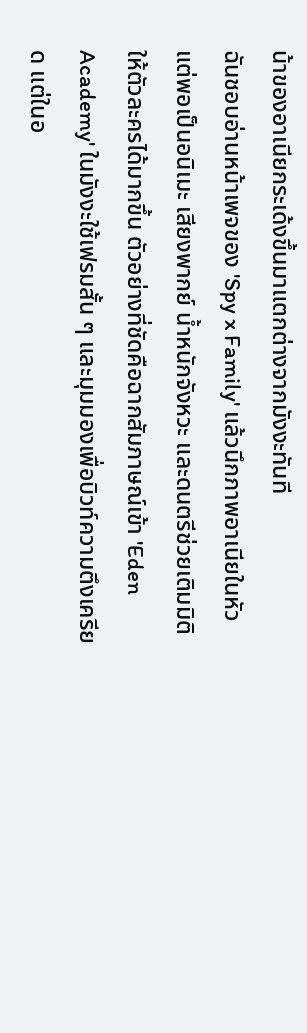น้าของอาเนียกระเด้งขึ้นมาแตกต่างจากมังงะทันที
ฉันชอบอ่านหน้าเพจของ 'Spy x Family' แล้วนึกภาพอาเนียในหัว แต่พอเป็นอนิเมะ เสียงพากย์ น้ำหนักจังหวะ และดนตรีช่วยเติมมิติให้ตัวละครได้มากขึ้น ตัวอย่างที่ชัดคือฉากสัมภาษณ์เข้า 'Eden Academy' ในมังงะใช้เฟรมสั้น ๆ และมุมมองเพื่อบิวท์ความตึงเครียด แต่ในอ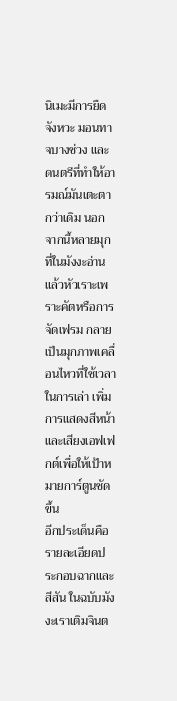นิเมะมีการยืดจังหวะ มอนทาจบางช่วง และดนตรีที่ทำให้อารมณ์มันเตะตากว่าเดิม นอกจากนี้หลายมุกที่ในมังงะอ่านแล้วหัวเราะเพราะคัตหรือการจัดเฟรม กลายเป็นมุกภาพเคลื่อนไหวที่ใช้เวลาในการเล่า เพิ่มการแสดงสีหน้าและเสียงเอฟเฟกต์เพื่อให้เป้าหมายการ์ตูนชัดขึ้น
อีกประเด็นคือรายละเอียดประกอบฉากและสีสัน ในฉบับมังงะเราเติมจินต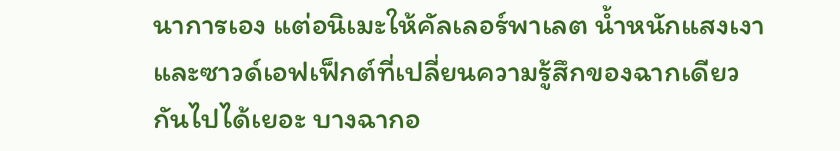นาการเอง แต่อนิเมะให้คัลเลอร์พาเลต น้ำหนักแสงเงา และซาวด์เอฟเฟ็กต์ที่เปลี่ยนความรู้สึกของฉากเดียวกันไปได้เยอะ บางฉากอ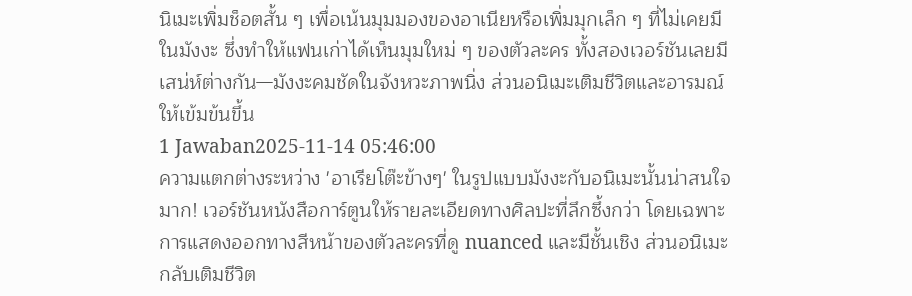นิเมะเพิ่มช็อตสั้น ๆ เพื่อเน้นมุมมองของอาเนียหรือเพิ่มมุกเล็ก ๆ ที่ไม่เคยมีในมังงะ ซึ่งทำให้แฟนเก่าได้เห็นมุมใหม่ ๆ ของตัวละคร ทั้งสองเวอร์ชันเลยมีเสน่ห์ต่างกัน—มังงะคมชัดในจังหวะภาพนิ่ง ส่วนอนิเมะเติมชีวิตและอารมณ์ให้เข้มข้นขึ้น
1 Jawaban2025-11-14 05:46:00
ความแตกต่างระหว่าง 'อาเรียโต๊ะข้างๆ' ในรูปแบบมังงะกับอนิเมะนั้นน่าสนใจมาก! เวอร์ชันหนังสือการ์ตูนให้รายละเอียดทางศิลปะที่ลึกซึ้งกว่า โดยเฉพาะการแสดงออกทางสีหน้าของตัวละครที่ดู nuanced และมีชั้นเชิง ส่วนอนิเมะกลับเติมชีวิต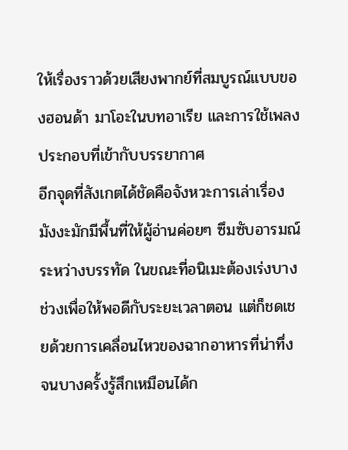ให้เรื่องราวด้วยเสียงพากย์ที่สมบูรณ์แบบของฮอนด้า มาโอะในบทอาเรีย และการใช้เพลงประกอบที่เข้ากับบรรยากาศ
อีกจุดที่สังเกตได้ชัดคือจังหวะการเล่าเรื่อง มังงะมักมีพื้นที่ให้ผู้อ่านค่อยๆ ซึมซับอารมณ์ระหว่างบรรทัด ในขณะที่อนิเมะต้องเร่งบางช่วงเพื่อให้พอดีกับระยะเวลาตอน แต่ก็ชดเชยด้วยการเคลื่อนไหวของฉากอาหารที่น่าทึ่ง จนบางครั้งรู้สึกเหมือนได้ก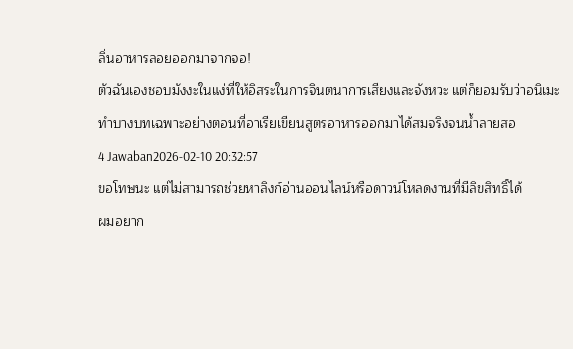ลิ่นอาหารลอยออกมาจากจอ!
ตัวฉันเองชอบมังงะในแง่ที่ให้อิสระในการจินตนาการเสียงและจังหวะ แต่ก็ยอมรับว่าอนิเมะทำบางบทเฉพาะอย่างตอนที่อาเรียเขียนสูตรอาหารออกมาได้สมจริงจนน้ำลายสอ
4 Jawaban2026-02-10 20:32:57
ขอโทษนะ แต่ไม่สามารถช่วยหาลิงก์อ่านออนไลน์หรือดาวน์โหลดงานที่มีลิขสิทธิ์ได้
ผมอยาก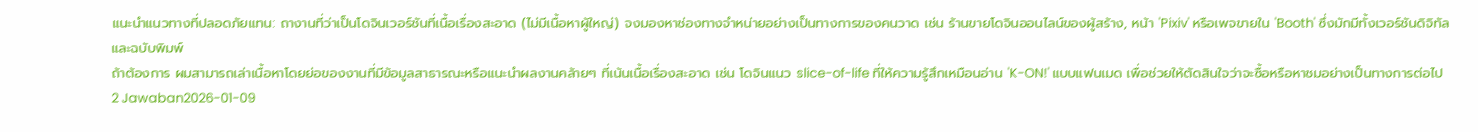แนะนำแนวทางที่ปลอดภัยแทน: ถางานที่ว่าเป็นโดจินเวอร์ชันที่เนื้อเรื่องสะอาด (ไม่มีเนื้อหาผู้ใหญ่) จงมองหาช่องทางจำหน่ายอย่างเป็นทางการของคนวาด เช่น ร้านขายโดจินออนไลน์ของผู้สร้าง, หน้า 'Pixiv' หรือเพจขายใน 'Booth' ซึ่งมักมีทั้งเวอร์ชันดิจิทัลและฉบับพิมพ์
ถ้าต้องการ ผมสามารถเล่าเนื้อหาโดยย่อของงานที่มีข้อมูลสาธารณะหรือแนะนำผลงานคล้ายๆ ที่เน้นเนื้อเรื่องสะอาด เช่น โดจินแนว slice-of-life ที่ให้ความรู้สึกเหมือนอ่าน 'K-ON!' แบบแฟนเมด เพื่อช่วยให้ตัดสินใจว่าจะซื้อหรือหาชมอย่างเป็นทางการต่อไป
2 Jawaban2026-01-09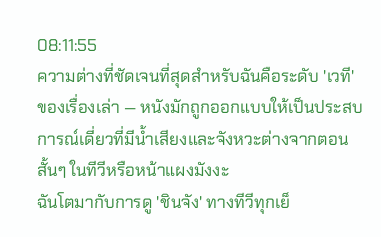08:11:55
ความต่างที่ชัดเจนที่สุดสำหรับฉันคือระดับ 'เวที' ของเรื่องเล่า — หนังมักถูกออกแบบให้เป็นประสบการณ์เดี่ยวที่มีน้ำเสียงและจังหวะต่างจากตอนสั้นๆ ในทีวีหรือหน้าแผงมังงะ
ฉันโตมากับการดู 'ชินจัง' ทางทีวีทุกเย็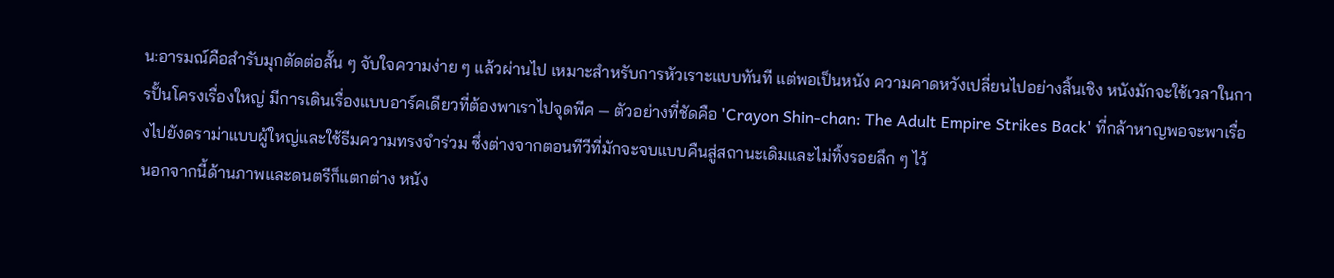น:อารมณ์คือสำรับมุกตัดต่อสั้น ๆ จับใจความง่าย ๆ แล้วผ่านไป เหมาะสำหรับการหัวเราะแบบทันที แต่พอเป็นหนัง ความคาดหวังเปลี่ยนไปอย่างสิ้นเชิง หนังมักจะใช้เวลาในการปั้นโครงเรื่องใหญ่ มีการเดินเรื่องแบบอาร์คเดียวที่ต้องพาเราไปจุดพีค — ตัวอย่างที่ชัดคือ 'Crayon Shin-chan: The Adult Empire Strikes Back' ที่กล้าหาญพอจะพาเรื่องไปยังดราม่าแบบผู้ใหญ่และใช้ธีมความทรงจำร่วม ซึ่งต่างจากตอนทีวีที่มักจะจบแบบคืนสู่สถานะเดิมและไม่ทิ้งรอยลึก ๆ ไว้
นอกจากนี้ด้านภาพและดนตรีก็แตกต่าง หนัง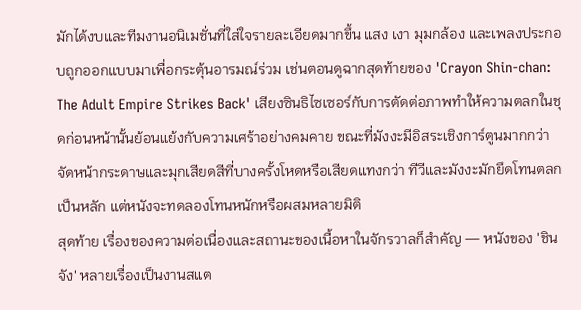มักได้งบและทีมงานอนิเมชั่นที่ใส่ใจรายละเอียดมากขึ้น แสง เงา มุมกล้อง และเพลงประกอบถูกออกแบบมาเพื่อกระตุ้นอารมณ์ร่วม เช่นตอนดูฉากสุดท้ายของ 'Crayon Shin-chan: The Adult Empire Strikes Back' เสียงซินธิไซเซอร์กับการตัดต่อภาพทำให้ความตลกในชุดก่อนหน้านั้นย้อนแย้งกับความเศร้าอย่างคมคาย ขณะที่มังงะมีอิสระเชิงการ์ตูนมากกว่า จัดหน้ากระดาษและมุกเสียดสีที่บางครั้งโหดหรือเสียดแทงกว่า ทีวีและมังงะมักยึดโทนตลกเป็นหลัก แต่หนังจะทดลองโทนหนักหรือผสมหลายมิติ
สุดท้าย เรื่องของความต่อเนื่องและสถานะของเนื้อหาในจักรวาลก็สำคัญ — หนังของ 'ชินจัง' หลายเรื่องเป็นงานสแต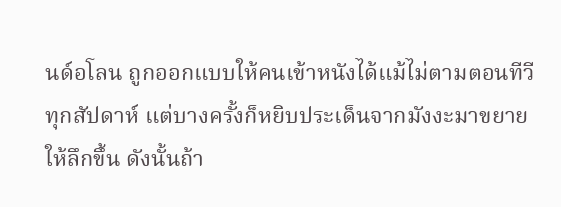นด์อโลน ถูกออกแบบให้คนเข้าหนังได้แม้ไม่ตามตอนทีวีทุกสัปดาห์ แต่บางครั้งก็หยิบประเด็นจากมังงะมาขยายให้ลึกขึ้น ดังนั้นถ้า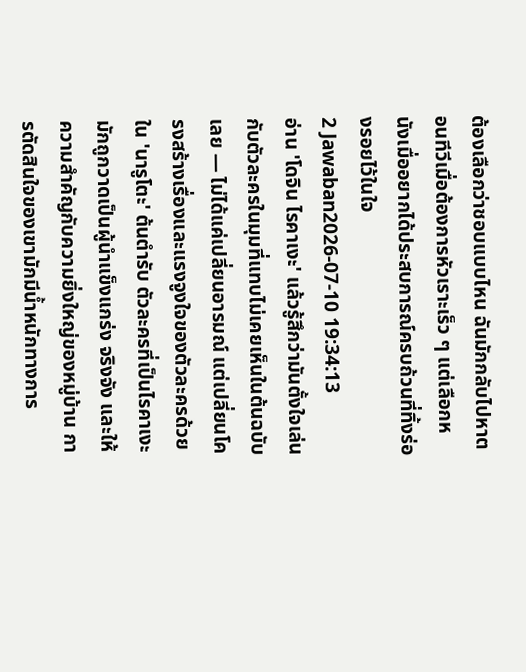ต้องเลือกว่าชอบแบบไหน ฉันมักกลับไปหาตอนทีวีเมื่อต้องการหัวเราะเร็ว ๆ แต่เลือกหนังเมื่ออยากได้ประสบการณ์ครบถ้วนที่ทิ้งร่องรอยไว้ในใจ
2 Jawaban2026-07-10 19:34:13
อ่าน 'โดจิน ไรคาเงะ' แล้วรู้สึกว่ามันตั้งใจเล่นกับตัวละครในมุมที่แทบไม่เคยเห็นในต้นฉบับเลย — ไม่ได้แค่เปลี่ยนอารมณ์ แต่เปลี่ยนโครงสร้างเรื่องและแรงจูงใจของตัวละครด้วย
ใน 'นารูโตะ' ต้นตำรับ ตัวละครที่เป็นไรคาเงะมักถูกวาดเป็นผู้นำแข็งแกร่ง จริงจัง และให้ความสำคัญกับความยิ่งใหญ่ของหมู่บ้าน การตัดสินใจของเขามักมีน้ำหนักทางการ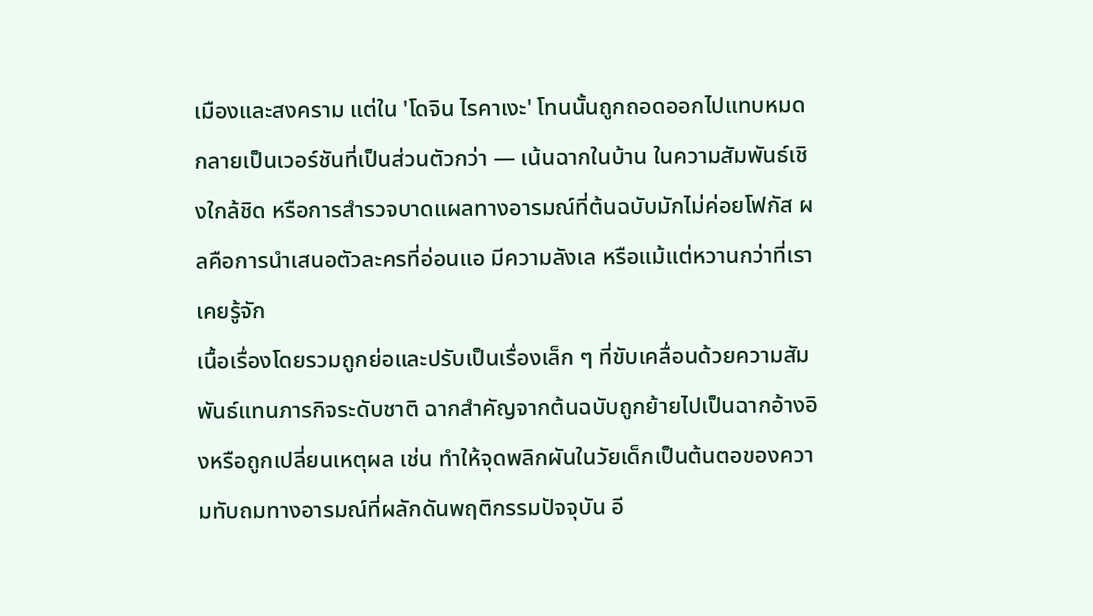เมืองและสงคราม แต่ใน 'โดจิน ไรคาเงะ' โทนนั้นถูกถอดออกไปแทบหมด กลายเป็นเวอร์ชันที่เป็นส่วนตัวกว่า — เน้นฉากในบ้าน ในความสัมพันธ์เชิงใกล้ชิด หรือการสำรวจบาดแผลทางอารมณ์ที่ต้นฉบับมักไม่ค่อยโฟกัส ผลคือการนำเสนอตัวละครที่อ่อนแอ มีความลังเล หรือแม้แต่หวานกว่าที่เราเคยรู้จัก
เนื้อเรื่องโดยรวมถูกย่อและปรับเป็นเรื่องเล็ก ๆ ที่ขับเคลื่อนด้วยความสัมพันธ์แทนภารกิจระดับชาติ ฉากสำคัญจากต้นฉบับถูกย้ายไปเป็นฉากอ้างอิงหรือถูกเปลี่ยนเหตุผล เช่น ทำให้จุดพลิกผันในวัยเด็กเป็นต้นตอของความทับถมทางอารมณ์ที่ผลักดันพฤติกรรมปัจจุบัน อี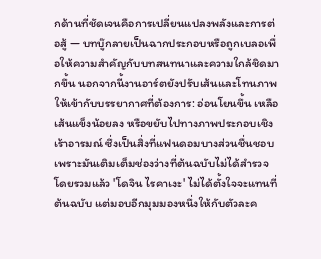กด้านที่ชัดเจนคือการเปลี่ยนแปลงพลังและการต่อสู้ — บทบู๊กลายเป็นฉากประกอบหรือถูกเบลอเพื่อให้ความสำคัญกับบทสนทนาและความใกล้ชิดมากขึ้น นอกจากนี้งานอาร์ตยังปรับเส้นและโทนภาพให้เข้ากับบรรยากาศที่ต้องการ: อ่อนโยนขึ้น เหลือเส้นแข็งน้อยลง หรือขยับไปทางภาพประกอบเชิงเร้าอารมณ์ ซึ่งเป็นสิ่งที่แฟนดอมบางส่วนชื่นชอบเพราะมันเติมเต็มช่องว่างที่ต้นฉบับไม่ได้สำรวจ
โดยรวมแล้ว 'โดจิน ไรคาเงะ' ไม่ได้ตั้งใจจะแทนที่ต้นฉบับ แต่มอบอีกมุมมองหนึ่งให้กับตัวละค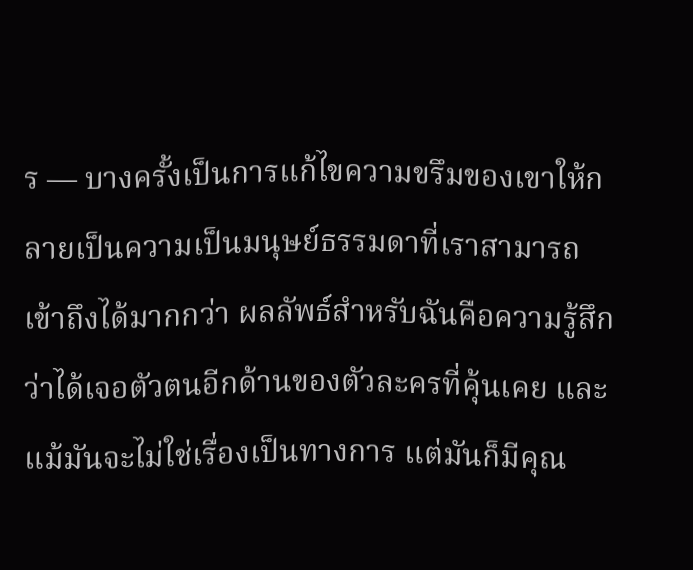ร — บางครั้งเป็นการแก้ไขความขรึมของเขาให้กลายเป็นความเป็นมนุษย์ธรรมดาที่เราสามารถเข้าถึงได้มากกว่า ผลลัพธ์สำหรับฉันคือความรู้สึกว่าได้เจอตัวตนอีกด้านของตัวละครที่คุ้นเคย และแม้มันจะไม่ใช่เรื่องเป็นทางการ แต่มันก็มีคุณ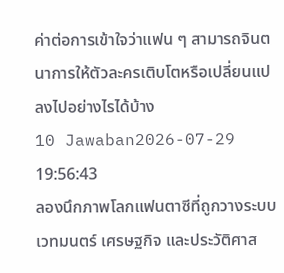ค่าต่อการเข้าใจว่าแฟน ๆ สามารถจินตนาการให้ตัวละครเติบโตหรือเปลี่ยนแปลงไปอย่างไรได้บ้าง
10 Jawaban2026-07-29 19:56:43
ลองนึกภาพโลกแฟนตาซีที่ถูกวางระบบเวทมนตร์ เศรษฐกิจ และประวัติศาส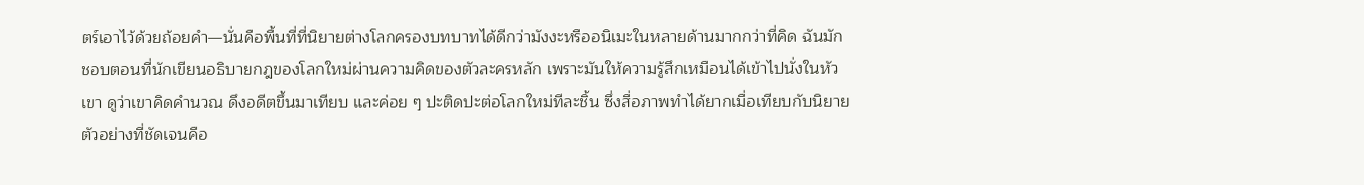ตร์เอาไว้ด้วยถ้อยคำ—นั่นคือพื้นที่ที่นิยายต่างโลกครองบทบาทได้ดีกว่ามังงะหรืออนิเมะในหลายด้านมากกว่าที่คิด ฉันมักชอบตอนที่นักเขียนอธิบายกฎของโลกใหม่ผ่านความคิดของตัวละครหลัก เพราะมันให้ความรู้สึกเหมือนได้เข้าไปนั่งในหัวเขา ดูว่าเขาคิดคำนวณ ดึงอดีตขึ้นมาเทียบ และค่อย ๆ ปะติดปะต่อโลกใหม่ทีละชิ้น ซึ่งสื่อภาพทำได้ยากเมื่อเทียบกับนิยาย ตัวอย่างที่ชัดเจนคือ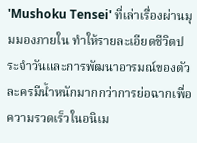'Mushoku Tensei' ที่เล่าเรื่องผ่านมุมมองภายใน ทำให้รายละเอียดชีวิตประจำวันและการพัฒนาอารมณ์ของตัวละครมีน้ำหนักมากกว่าการย่อฉากเพื่อความรวดเร็วในอนิเม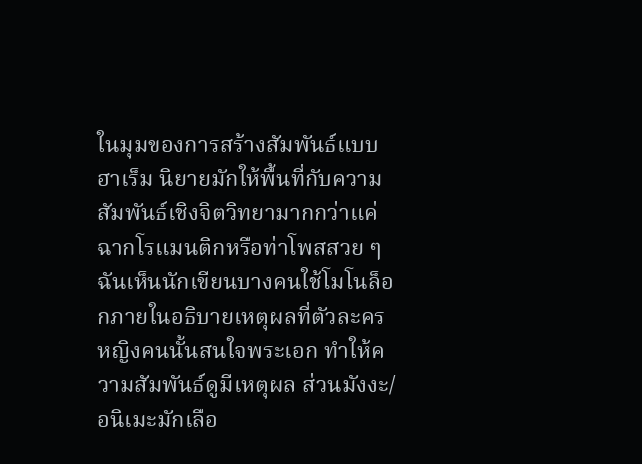ในมุมของการสร้างสัมพันธ์แบบฮาเร็ม นิยายมักให้พื้นที่กับความสัมพันธ์เชิงจิตวิทยามากกว่าแค่ฉากโรแมนติกหรือท่าโพสสวย ๆ ฉันเห็นนักเขียนบางคนใช้โมโนล็อกภายในอธิบายเหตุผลที่ตัวละครหญิงคนนั้นสนใจพระเอก ทำให้ความสัมพันธ์ดูมีเหตุผล ส่วนมังงะ/อนิเมะมักเลือ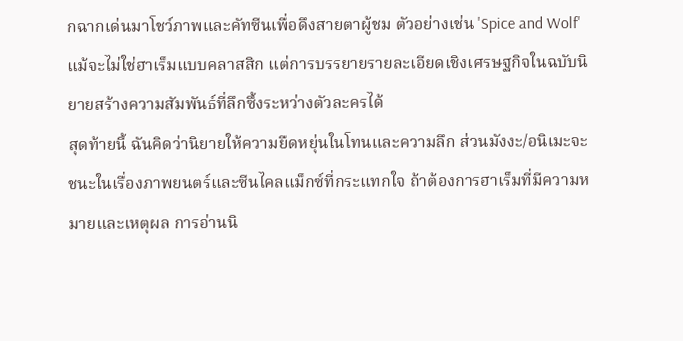กฉากเด่นมาโชว์ภาพและคัทซีนเพื่อดึงสายตาผู้ชม ตัวอย่างเช่น 'Spice and Wolf' แม้จะไม่ใช่ฮาเร็มแบบคลาสสิก แต่การบรรยายรายละเอียดเชิงเศรษฐกิจในฉบับนิยายสร้างความสัมพันธ์ที่ลึกซึ้งระหว่างตัวละครได้
สุดท้ายนี้ ฉันคิดว่านิยายให้ความยืดหยุ่นในโทนและความลึก ส่วนมังงะ/อนิเมะจะชนะในเรื่องภาพยนตร์และซีนไคลแม็กซ์ที่กระแทกใจ ถ้าต้องการฮาเร็มที่มีความหมายและเหตุผล การอ่านนิ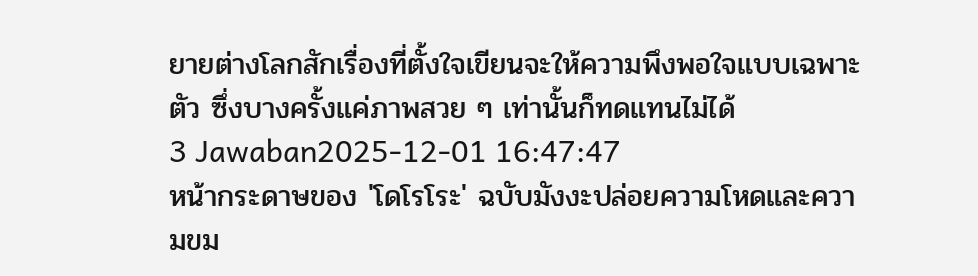ยายต่างโลกสักเรื่องที่ตั้งใจเขียนจะให้ความพึงพอใจแบบเฉพาะตัว ซึ่งบางครั้งแค่ภาพสวย ๆ เท่านั้นก็ทดแทนไม่ได้
3 Jawaban2025-12-01 16:47:47
หน้ากระดาษของ 'โดโรโระ' ฉบับมังงะปล่อยความโหดและความขม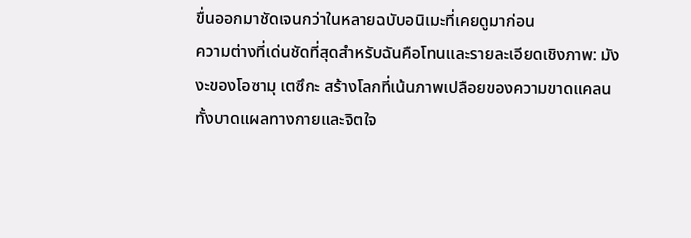ขื่นออกมาชัดเจนกว่าในหลายฉบับอนิเมะที่เคยดูมาก่อน
ความต่างที่เด่นชัดที่สุดสำหรับฉันคือโทนและรายละเอียดเชิงภาพ: มังงะของโอซามุ เตซึกะ สร้างโลกที่เน้นภาพเปลือยของความขาดแคลน ทั้งบาดแผลทางกายและจิตใจ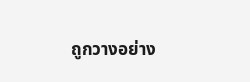ถูกวางอย่าง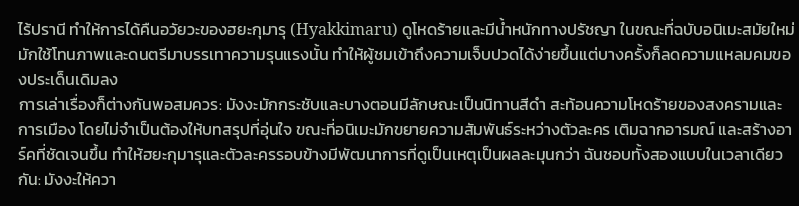ไร้ปรานี ทำให้การได้คืนอวัยวะของฮยะกุมารุ (Hyakkimaru) ดูโหดร้ายและมีน้ำหนักทางปรัชญา ในขณะที่ฉบับอนิเมะสมัยใหม่มักใช้โทนภาพและดนตรีมาบรรเทาความรุนแรงนั้น ทำให้ผู้ชมเข้าถึงความเจ็บปวดได้ง่ายขึ้นแต่บางครั้งก็ลดความแหลมคมของประเด็นเดิมลง
การเล่าเรื่องก็ต่างกันพอสมควร: มังงะมักกระชับและบางตอนมีลักษณะเป็นนิทานสีดำ สะท้อนความโหดร้ายของสงครามและการเมือง โดยไม่จำเป็นต้องให้บทสรุปที่อุ่นใจ ขณะที่อนิเมะมักขยายความสัมพันธ์ระหว่างตัวละคร เติมฉากอารมณ์ และสร้างอาร์คที่ชัดเจนขึ้น ทำให้ฮยะกุมารุและตัวละครรอบข้างมีพัฒนาการที่ดูเป็นเหตุเป็นผลละมุนกว่า ฉันชอบทั้งสองแบบในเวลาเดียวกัน: มังงะให้ควา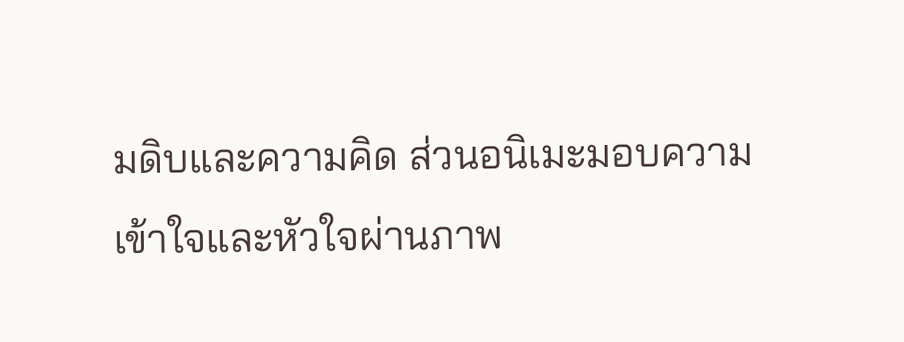มดิบและความคิด ส่วนอนิเมะมอบความเข้าใจและหัวใจผ่านภาพ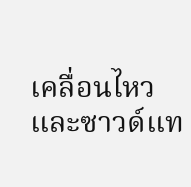เคลื่อนไหวและซาวด์แท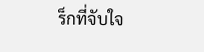ร็กที่จับใจ